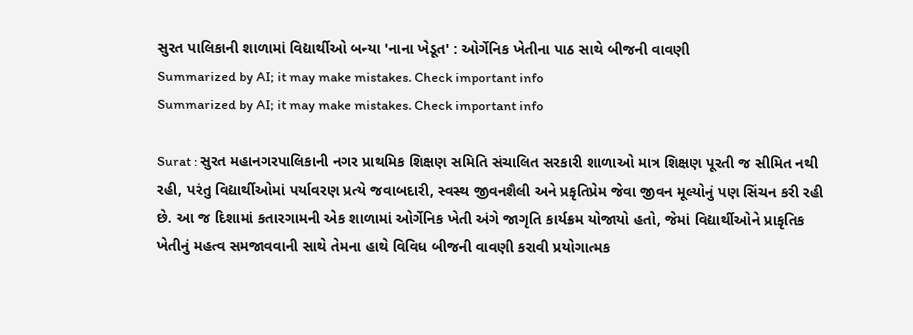સુરત પાલિકાની શાળામાં વિદ્યાર્થીઓ બન્યા 'નાના ખેડૂત' : ઓર્ગેનિક ખેતીના પાઠ સાથે બીજની વાવણી
Summarized by AI; it may make mistakes. Check important info
Summarized by AI; it may make mistakes. Check important info

Surat : સુરત મહાનગરપાલિકાની નગર પ્રાથમિક શિક્ષણ સમિતિ સંચાલિત સરકારી શાળાઓ માત્ર શિક્ષણ પૂરતી જ સીમિત નથી રહી, પરંતુ વિદ્યાર્થીઓમાં પર્યાવરણ પ્રત્યે જવાબદારી, સ્વસ્થ જીવનશૈલી અને પ્રકૃતિપ્રેમ જેવા જીવન મૂલ્યોનું પણ સિંચન કરી રહી છે. આ જ દિશામાં કતારગામની એક શાળામાં ઓર્ગેનિક ખેતી અંગે જાગૃતિ કાર્યક્રમ યોજાયો હતો, જેમાં વિદ્યાર્થીઓને પ્રાકૃતિક ખેતીનું મહત્વ સમજાવવાની સાથે તેમના હાથે વિવિધ બીજની વાવણી કરાવી પ્રયોગાત્મક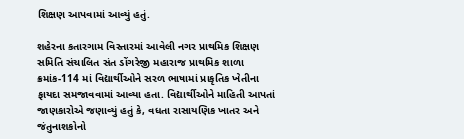શિક્ષણ આપવામાં આવ્યું હતું.

શહેરના કતારગામ વિસ્તારમાં આવેલી નગર પ્રાથમિક શિક્ષણ સમિતિ સંચાલિત સંત ડોંગરેજી મહારાજ પ્રાથમિક શાળા ક્રમાંક-114 માં વિદ્યાર્થીઓને સરળ ભાષામાં પ્રાકૃતિક ખેતીના ફાયદા સમજાવવામાં આવ્યા હતા. વિદ્યાર્થીઓને માહિતી આપતાં જાણકારોએ જણાવ્યું હતું કે, વધતા રાસાયણિક ખાતર અને જંતુનાશકોનો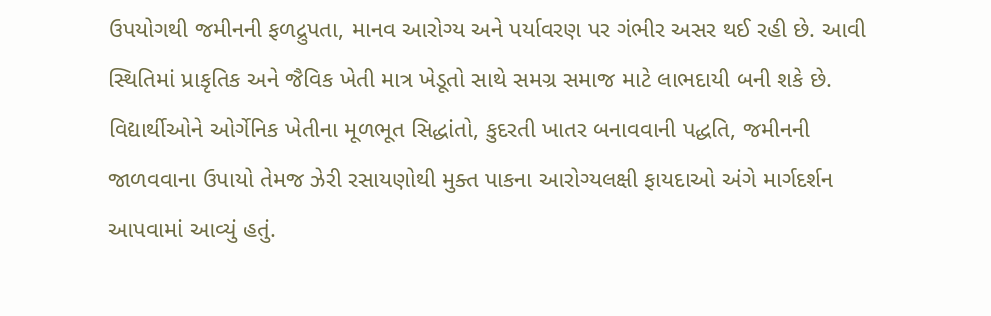ઉપયોગથી જમીનની ફળદ્રુપતા, માનવ આરોગ્ય અને પર્યાવરણ પર ગંભીર અસર થઈ રહી છે. આવી સ્થિતિમાં પ્રાકૃતિક અને જૈવિક ખેતી માત્ર ખેડૂતો સાથે સમગ્ર સમાજ માટે લાભદાયી બની શકે છે.
વિદ્યાર્થીઓને ઓર્ગેનિક ખેતીના મૂળભૂત સિદ્ધાંતો, કુદરતી ખાતર બનાવવાની પદ્ધતિ, જમીનની જાળવવાના ઉપાયો તેમજ ઝેરી રસાયણોથી મુક્ત પાકના આરોગ્યલક્ષી ફાયદાઓ અંગે માર્ગદર્શન આપવામાં આવ્યું હતું.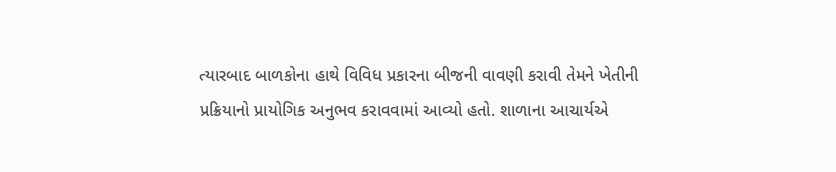ત્યારબાદ બાળકોના હાથે વિવિધ પ્રકારના બીજની વાવણી કરાવી તેમને ખેતીની પ્રક્રિયાનો પ્રાયોગિક અનુભવ કરાવવામાં આવ્યો હતો. શાળાના આચાર્યએ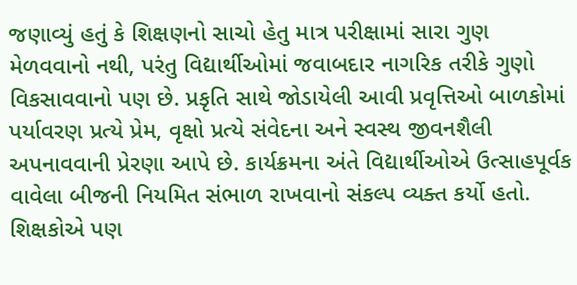જણાવ્યું હતું કે શિક્ષણનો સાચો હેતુ માત્ર પરીક્ષામાં સારા ગુણ મેળવવાનો નથી, પરંતુ વિદ્યાર્થીઓમાં જવાબદાર નાગરિક તરીકે ગુણો વિકસાવવાનો પણ છે. પ્રકૃતિ સાથે જોડાયેલી આવી પ્રવૃત્તિઓ બાળકોમાં પર્યાવરણ પ્રત્યે પ્રેમ, વૃક્ષો પ્રત્યે સંવેદના અને સ્વસ્થ જીવનશૈલી અપનાવવાની પ્રેરણા આપે છે. કાર્યક્રમના અંતે વિદ્યાર્થીઓએ ઉત્સાહપૂર્વક વાવેલા બીજની નિયમિત સંભાળ રાખવાનો સંકલ્પ વ્યક્ત કર્યો હતો. શિક્ષકોએ પણ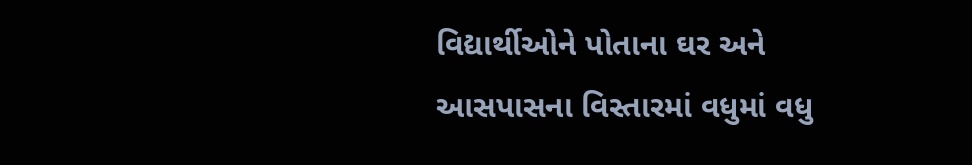વિદ્યાર્થીઓને પોતાના ઘર અને આસપાસના વિસ્તારમાં વધુમાં વધુ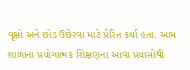વૃક્ષો અને છોડ ઉછેરવા માટે પ્રેરિત કર્યા હતા. આમ શાળાના પ્રયોગાત્મક શિક્ષણના આવા પ્રયાસોથી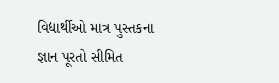વિદ્યાર્થીઓ માત્ર પુસ્તકના જ્ઞાન પૂરતો સીમિત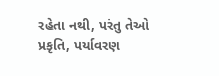રહેતા નથી, પરંતુ તેઓ પ્રકૃતિ, પર્યાવરણ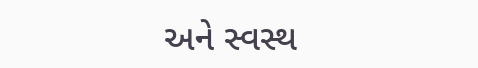અને સ્વસ્થ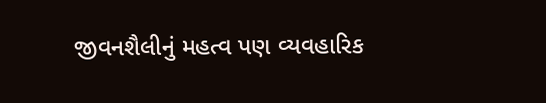જીવનશૈલીનું મહત્વ પણ વ્યવહારિક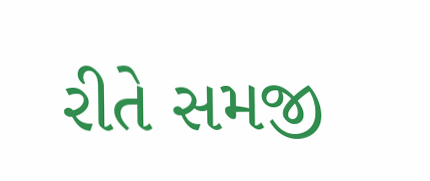રીતે સમજી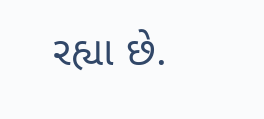રહ્યા છે.